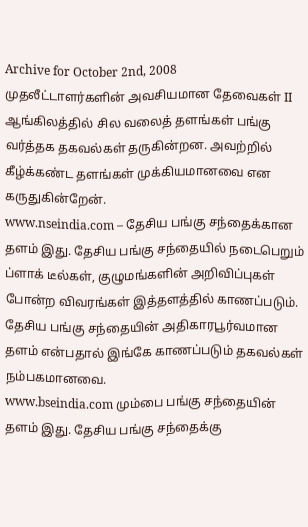Archive for October 2nd, 2008
முதலீட்டாளர்களின் அவசியமான தேவைகள் II
ஆங்கிலத்தில் சில வலைத் தளங்கள் பங்கு வர்த்தக தகவல்கள் தருகின்றன. அவற்றில் கீழ்க்கண்ட தளங்கள் முக்கியமானவை என கருதுகின்றேன்.
www.nseindia.com – தேசிய பங்கு சந்தைக்கான தளம் இது. தேசிய பங்கு சந்தையில் நடைபெறும் ப்ளாக் டீல்கள், குழுமங்களின் அறிவிப்புகள் போன்ற விவரங்கள் இத்தளத்தில் காணப்படும். தேசிய பங்கு சந்தையின் அதிகாரபூர்வமான தளம் என்பதால் இங்கே காணப்படும் தகவல்கள் நம்பகமானவை.
www.bseindia.com மும்பை பங்கு சந்தையின் தளம் இது. தேசிய பங்கு சந்தைக்கு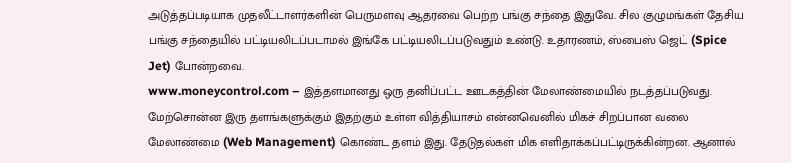அடுத்தப்படியாக முதலீட்டாளர்களின் பெருமளவு ஆதரவை பெற்ற பங்கு சந்தை இதுவே. சில குழுமங்கள் தேசிய பங்கு சந்தையில் பட்டியலிடப்படாமல் இங்கே பட்டியலிடப்படுவதும் உண்டு. உதாரணம், ஸ்பைஸ் ஜெட் (Spice Jet) போன்றவை.
www.moneycontrol.com – இத்தளமானது ஒரு தனிப்பட்ட ஊடகத்தின் மேலாண்மையில் நடத்தப்படுவது. மேற்சொன்ன இரு தளங்களுக்கும் இதற்கும் உள்ள வித்தியாசம் என்னவெனில் மிகச் சிறப்பான வலை மேலாண்மை (Web Management) கொண்ட தளம் இது. தேடுதல்கள் மிக எளிதாக்கப்பட்டிருக்கின்றன. ஆனால்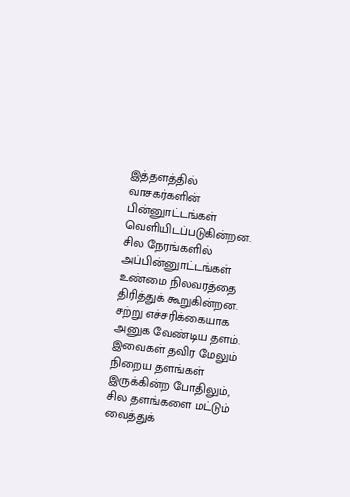இத்தளத்தில் வாசகர்களின் பின்னுாட்டங்கள் வெளியிடப்படுகின்றன. சில நேரங்களில் அப்பின்னுாட்டங்கள் உண்மை நிலவரத்தை திரித்துக் கூறுகின்றன. சற்று எச்சரிக்கையாக அனுக வேண்டிய தளம்.
இவைகள் தவிர மேலும் நிறைய தளங்கள் இருக்கின்ற போதிலும், சில தளங்களை மட்டும் வைத்துக்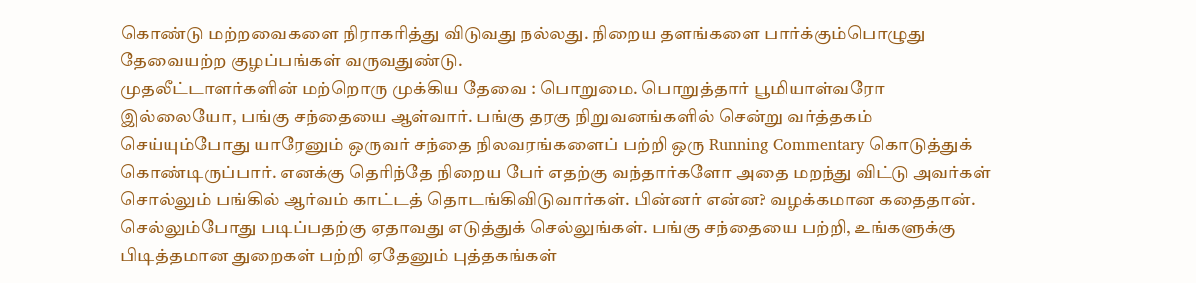கொண்டு மற்றவைகளை நிராகரித்து விடுவது நல்லது. நிறைய தளங்களை பார்க்கும்பொழுது தேவையற்ற குழப்பங்கள் வருவதுண்டு.
முதலீட்டாளர்களின் மற்றொரு முக்கிய தேவை : பொறுமை. பொறுத்தார் பூமியாள்வரோ இல்லையோ, பங்கு சந்தையை ஆள்வார். பங்கு தரகு நிறுவனங்களில் சென்று வர்த்தகம் செய்யும்போது யாரேனும் ஒருவர் சந்தை நிலவரங்களைப் பற்றி ஒரு Running Commentary கொடுத்துக் கொண்டிருப்பார். எனக்கு தெரிந்தே நிறைய பேர் எதற்கு வந்தார்களோ அதை மறந்து விட்டு அவர்கள் சொல்லும் பங்கில் ஆர்வம் காட்டத் தொடங்கிவிடுவார்கள். பின்னர் என்ன? வழக்கமான கதைதான். செல்லும்போது படிப்பதற்கு ஏதாவது எடுத்துக் செல்லுங்கள். பங்கு சந்தையை பற்றி, உங்களுக்கு பிடித்தமான துறைகள் பற்றி ஏதேனும் புத்தகங்கள்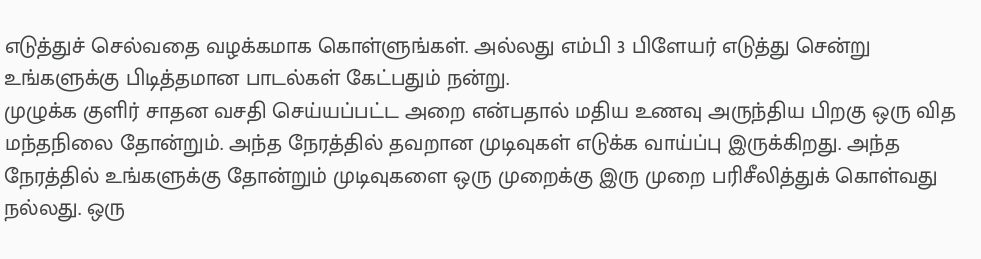எடுத்துச் செல்வதை வழக்கமாக கொள்ளுங்கள். அல்லது எம்பி 3 பிளேயர் எடுத்து சென்று உங்களுக்கு பிடித்தமான பாடல்கள் கேட்பதும் நன்று.
முழுக்க குளிர் சாதன வசதி செய்யப்பட்ட அறை என்பதால் மதிய உணவு அருந்திய பிறகு ஒரு வித மந்தநிலை தோன்றும். அந்த நேரத்தில் தவறான முடிவுகள் எடுக்க வாய்ப்பு இருக்கிறது. அந்த நேரத்தில் உங்களுக்கு தோன்றும் முடிவுகளை ஒரு முறைக்கு இரு முறை பரிசீலித்துக் கொள்வது நல்லது. ஒரு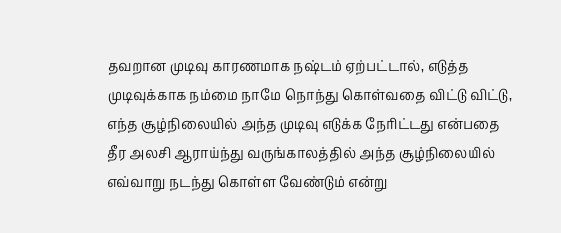தவறான முடிவு காரணமாக நஷ்டம் ஏற்பட்டால், எடுத்த முடிவுக்காக நம்மை நாமே நொந்து கொள்வதை விட்டு விட்டு, எந்த சூழ்நிலையில் அந்த முடிவு எடுக்க நேரிட்டது என்பதை தீர அலசி ஆராய்ந்து வருங்காலத்தில் அந்த சூழ்நிலையில் எவ்வாறு நடந்து கொள்ள வேண்டும் என்று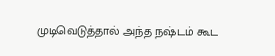முடிவெடுத்தால் அந்த நஷ்டம் கூட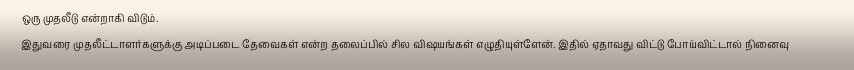ஒரு முதலீடு என்றாகி விடும்.
இதுவரை முதலீட்டாளர்களுக்கு அடிப்படை தேவைகள் என்ற தலைப்பில் சில விஷயங்கள் எழுதியுள்ளேன். இதில் ஏதாவது விட்டு போய்விட்டால் நினைவு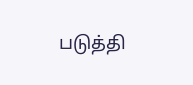படுத்தி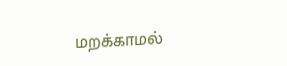மறக்காமல்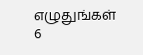எழுதுங்கள்
6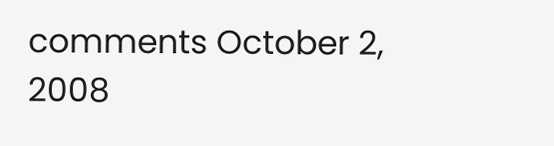comments October 2, 2008